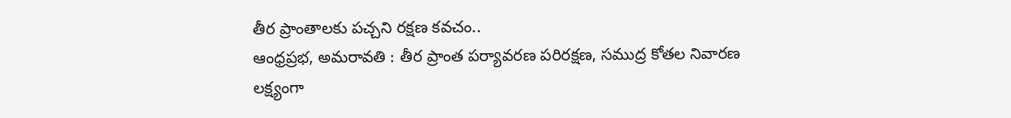తీర ప్రాంతాలకు పచ్చని రక్షణ కవచం..
ఆంధ్రప్రభ, అమరావతి : తీర ప్రాంత పర్యావరణ పరిరక్షణ, సముద్ర కోతల నివారణ లక్ష్యంగా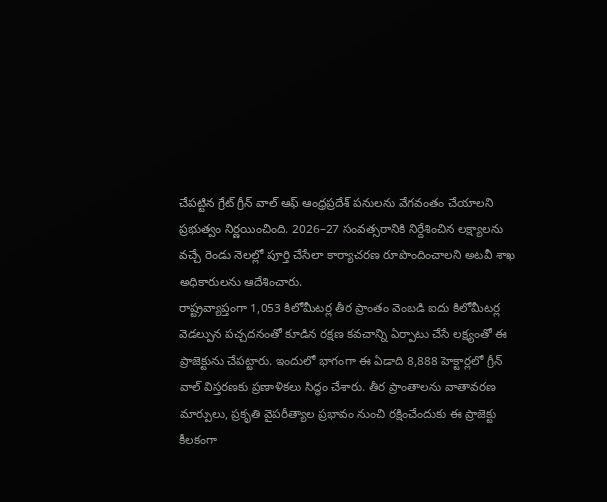చేపట్టిన గ్రేట్ గ్రీన్ వాల్ ఆఫ్ ఆంధ్రప్రదేశ్ పనులను వేగవంతం చేయాలని ప్రభుత్వం నిర్ణయించింది. 2026–27 సంవత్సరానికి నిర్దేశించిన లక్ష్యాలను వచ్చే రెండు నెలల్లో పూర్తి చేసేలా కార్యాచరణ రూపొందించాలని అటవీ శాఖ అధికారులను ఆదేశించారు.
రాష్ట్రవ్యాప్తంగా 1,053 కిలోమీటర్ల తీర ప్రాంతం వెంబడి ఐదు కిలోమీటర్ల వెడల్పున పచ్చదనంతో కూడిన రక్షణ కవచాన్ని ఏర్పాటు చేసే లక్ష్యంతో ఈ ప్రాజెక్టును చేపట్టారు. ఇందులో భాగంగా ఈ ఏడాది 8,888 హెక్టార్లలో గ్రీన్ వాల్ విస్తరణకు ప్రణాళికలు సిద్ధం చేశారు. తీర ప్రాంతాలను వాతావరణ మార్పులు, ప్రకృతి వైపరీత్యాల ప్రభావం నుంచి రక్షించేందుకు ఈ ప్రాజెక్టు కీలకంగా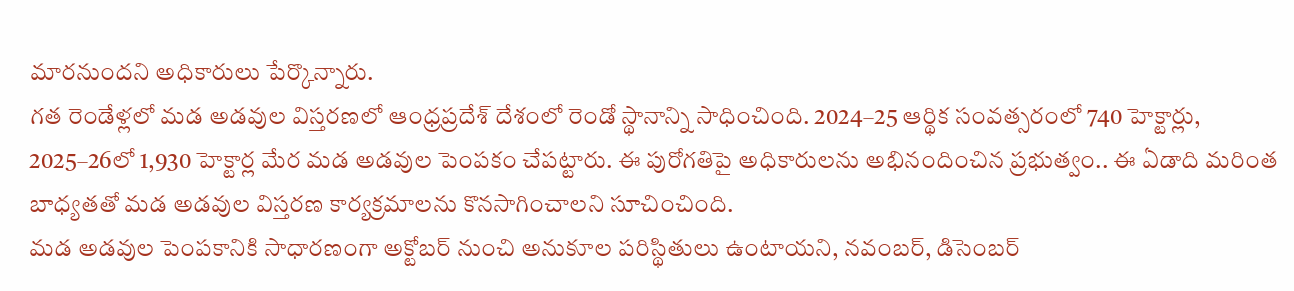మారనుందని అధికారులు పేర్కొన్నారు.
గత రెండేళ్లలో మడ అడవుల విస్తరణలో ఆంధ్రప్రదేశ్ దేశంలో రెండో స్థానాన్ని సాధించింది. 2024–25 ఆర్థిక సంవత్సరంలో 740 హెక్టార్లు, 2025–26లో 1,930 హెక్టార్ల మేర మడ అడవుల పెంపకం చేపట్టారు. ఈ పురోగతిపై అధికారులను అభినందించిన ప్రభుత్వం.. ఈ ఏడాది మరింత బాధ్యతతో మడ అడవుల విస్తరణ కార్యక్రమాలను కొనసాగించాలని సూచించింది.
మడ అడవుల పెంపకానికి సాధారణంగా అక్టోబర్ నుంచి అనుకూల పరిస్థితులు ఉంటాయని, నవంబర్, డిసెంబర్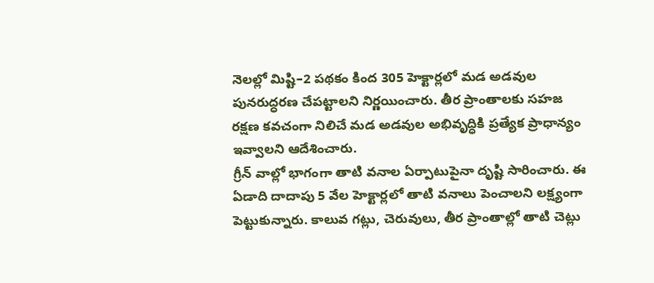నెలల్లో మిష్టి–2 పథకం కింద 305 హెక్టార్లలో మడ అడవుల పునరుద్ధరణ చేపట్టాలని నిర్ణయించారు. తీర ప్రాంతాలకు సహజ రక్షణ కవచంగా నిలిచే మడ అడవుల అభివృద్ధికి ప్రత్యేక ప్రాధాన్యం ఇవ్వాలని ఆదేశించారు.
గ్రీన్ వాల్లో భాగంగా తాటి వనాల ఏర్పాటుపైనా దృష్టి సారించారు. ఈ ఏడాది దాదాపు 5 వేల హెక్టార్లలో తాటి వనాలు పెంచాలని లక్ష్యంగా పెట్టుకున్నారు. కాలువ గట్లు, చెరువులు, తీర ప్రాంతాల్లో తాటి చెట్లు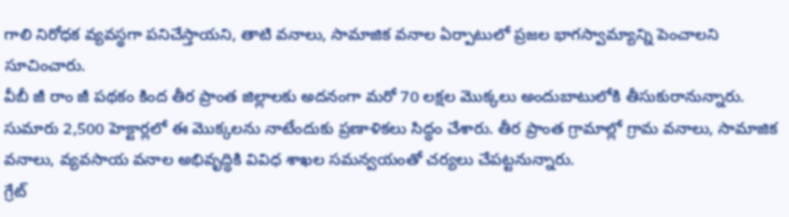గాలి నిరోధక వ్యవస్థగా పనిచేస్తాయని, తాటి వనాలు, సామాజిక వనాల ఏర్పాటులో ప్రజల భాగస్వామ్యాన్ని పెంచాలని సూచించారు.
వీబీ జీ రాం జీ పథకం కింద తీర ప్రాంత జిల్లాలకు అదనంగా మరో 70 లక్షల మొక్కలు అందుబాటులోకి తీసుకురానున్నారు. సుమారు 2,500 హెక్టార్లలో ఈ మొక్కలను నాటేందుకు ప్రణాళికలు సిద్ధం చేశారు. తీర ప్రాంత గ్రామాల్లో గ్రామ వనాలు, సామాజిక వనాలు, వ్యవసాయ వనాల అభివృద్ధికి వివిధ శాఖల సమన్వయంతో చర్యలు చేపట్టనున్నారు.
గ్రేట్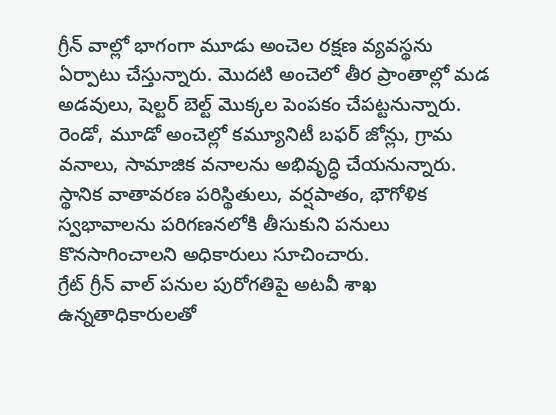గ్రీన్ వాల్లో భాగంగా మూడు అంచెల రక్షణ వ్యవస్థను ఏర్పాటు చేస్తున్నారు. మొదటి అంచెలో తీర ప్రాంతాల్లో మడ అడవులు, షెల్టర్ బెల్ట్ మొక్కల పెంపకం చేపట్టనున్నారు. రెండో, మూడో అంచెల్లో కమ్యూనిటీ బఫర్ జోన్లు, గ్రామ వనాలు, సామాజిక వనాలను అభివృద్ధి చేయనున్నారు. స్థానిక వాతావరణ పరిస్థితులు, వర్షపాతం, భౌగోళిక స్వభావాలను పరిగణనలోకి తీసుకుని పనులు కొనసాగించాలని అధికారులు సూచించారు.
గ్రేట్ గ్రీన్ వాల్ పనుల పురోగతిపై అటవీ శాఖ ఉన్నతాధికారులతో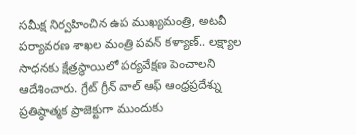సమీక్ష నిర్వహించిన ఉప ముఖ్యమంత్రి, అటవీ పర్యావరణ శాఖల మంత్రి పవన్ కళ్యాణ్.. లక్ష్యాల సాధనకు క్షేత్రస్థాయిలో పర్యవేక్షణ పెంచాలని ఆదేశించారు. గ్రేట్ గ్రీన్ వాల్ ఆఫ్ ఆంధ్రప్రదేశ్ను ప్రతిష్ఠాత్మక ప్రాజెక్టుగా ముందుకు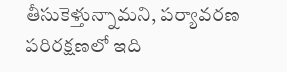తీసుకెళ్తున్నామని, పర్యావరణ పరిరక్షణలో ఇది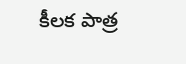కీలక పాత్ర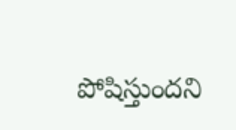పోషిస్తుందని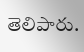తెలిపారు.